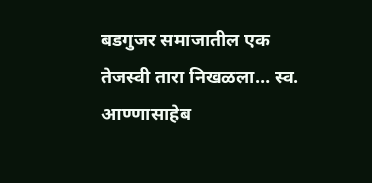बडगुजर समाजातील एक तेजस्वी तारा निखळला… स्व. आण्णासाहेब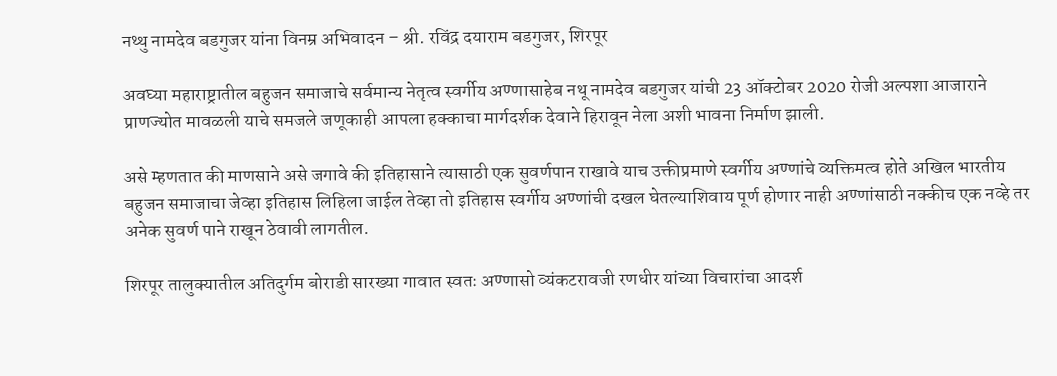नथ्थु नामदेव बडगुजर यांना विनम्र अभिवादन – श्री. रविंद्र दयाराम बडगुजर, शिरपूर

अवघ्या महाराष्ट्रातील बहुजन समाजाचे सर्वमान्य नेतृत्व स्वर्गीय अण्णासाहेब नथू नामदेव बडगुजर यांची 23 ऑक्टोबर 2020 रोजी अल्पशा आजाराने प्राणज्योत मावळली याचे समजले जणूकाही आपला हक्काचा मार्गदर्शक देवाने हिरावून नेला अशी भावना निर्माण झाली.

असे म्हणतात की माणसाने असे जगावे की इतिहासाने त्यासाठी एक सुवर्णपान राखावे याच उक्तीप्रमाणे स्वर्गीय अण्णांचे व्यक्तिमत्व होते अखिल भारतीय बहुजन समाजाचा जेव्हा इतिहास लिहिला जाईल तेव्हा तो इतिहास स्वर्गीय अण्णांची दखल घेतल्याशिवाय पूर्ण होणार नाही अण्णांसाठी नक्कीच एक नव्हे तर अनेक सुवर्ण पाने राखून ठेवावी लागतील.

शिरपूर तालुक्यातील अतिदुर्गम बोराडी सारख्या गावात स्वतः अण्णासो व्यंकटरावजी रणधीर यांच्या विचारांचा आदर्श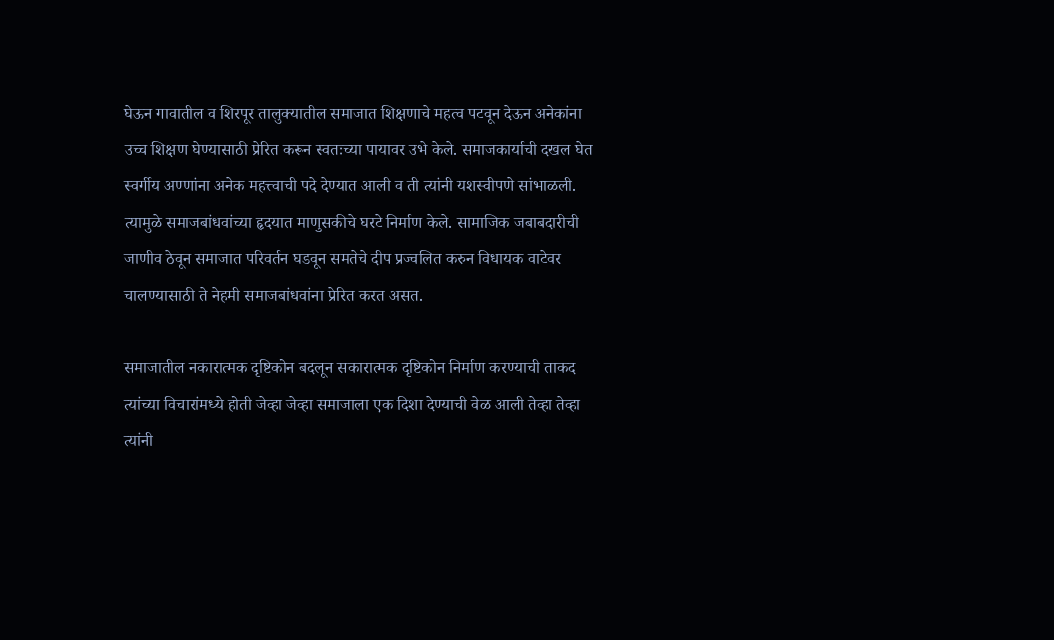घेऊन गावातील व शिरपूर तालुक्यातील समाजात शिक्षणाचे महत्व पटवून देऊन अनेकांना उच्च शिक्षण घेण्यासाठी प्रेरित करून स्वतःच्या पायावर उभे केले. समाजकार्याची दखल घेत स्वर्गीय अण्णांना अनेक महत्त्वाची पदे देण्यात आली व ती त्यांनी यशस्वीपणे सांभाळली. त्यामुळे समाजबांधवांच्या हृदयात माणुसकीचे घरटे निर्माण केले. सामाजिक जबाबदारीची जाणीव ठेवून समाजात परिवर्तन घडवून समतेचे दीप प्रज्वलित करुन विधायक वाटेवर चालण्यासाठी ते नेहमी समाजबांधवांना प्रेरित करत असत.

समाजातील नकारात्मक दृष्टिकोन बदलून सकारात्मक दृष्टिकोन निर्माण करण्याची ताकद त्यांच्या विचारांमध्ये होती जेव्हा जेव्हा समाजाला एक दिशा देण्याची वेळ आली तेव्हा तेव्हा त्यांनी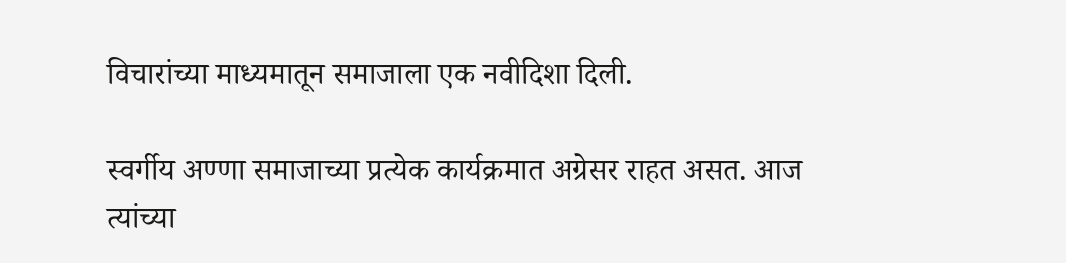विचारांच्या माध्यमातून समाजाला एक नवीदिशा दिली.

स्वर्गीय अण्णा समाजाच्या प्रत्येक कार्यक्रमात अग्रेसर राहत असत. आज त्यांच्या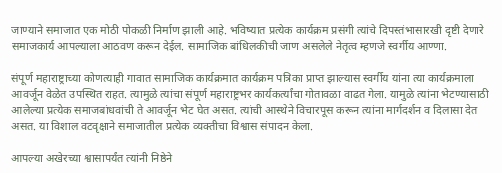जाण्याने समाजात एक मोठी पोकळी निर्माण झाली आहे. भविष्यात प्रत्येक कार्यक्रम प्रसंगी त्यांचे दिपस्तंभासारखी दृष्टी देणारे समाजकार्य आपल्याला आठवण करून देईल. सामाजिक बांधिलकीची जाण असलेले नेतृत्व म्हणजे स्वर्गीय आण्णा.

संपूर्ण महाराष्ट्राच्या कोणत्याही गावात सामाजिक कार्यक्रमात कार्यक्रम पत्रिका प्राप्त झाल्यास स्वर्गीय यांना त्या कार्यक्रमाला आवर्जून वेळेत उपस्थित राहत. त्यामुळे त्यांचा संपूर्ण महाराष्ट्रभर कार्यकर्त्यांचा गोतावळा वाढत गेला. यामुळे त्यांना भेटण्यासाठी आलेल्या प्रत्येक समाजबांधवांची ते आवर्जून भेट घेत असत. त्यांची आस्थेने विचारपूस करून त्यांना मार्गदर्शन व दिलासा देत असत. या विशाल वटवृक्षाने समाजातील प्रत्येक व्यक्तीचा विश्वास संपादन केला.

आपल्या अखेरच्या श्वासापर्यंत त्यांनी निष्ठेने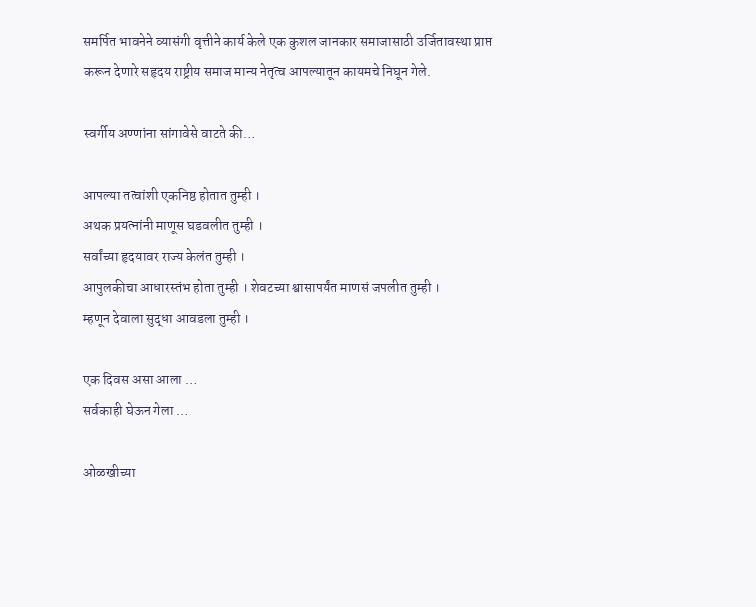समर्पित भावनेने व्यासंगी वृत्तीने कार्य केले एक कुशल जानकार समाजासाठी उर्जितावस्था प्राप्त करून देणारे सहृदय राष्ट्रीय समाज मान्य नेतृत्व आपल्यातून कायमचे निघून गेले.

स्वर्गीय अण्णांना सांगावेसे वाटते की…

आपल्या तत्वांशी एकनिष्ठ होतात तुम्ही ।
अथक प्रयत्नांनी माणूस घडवलीत तुम्ही ।
सर्वांच्या हृदयावर राज्य केलंत तुम्ही ।
आपुलकीचा आधारस्तंभ होता तुम्ही । शेवटच्या श्वासापर्यंत माणसं जपलीत तुम्ही ।
म्हणून देवाला सुद्धा आवडला तुम्ही ।

एक दिवस असा आला …
सर्वकाही घेऊन गेला …

ओळखीच्या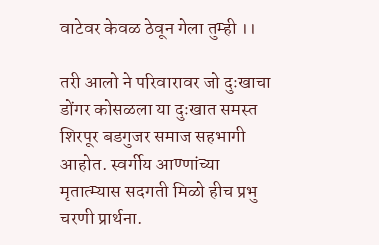वाटेवर केवळ ठेवून गेला तुम्ही ।।

तरी आलो ने परिवारावर जो दुःखाचा डोंगर कोसळला या दुःखात समस्त शिरपूर बडगुजर समाज सहभागी आहोत. स्वर्गीय आण्णांच्या मृतात्म्यास सदगती मिळो हीच प्रभु चरणी प्रार्थना.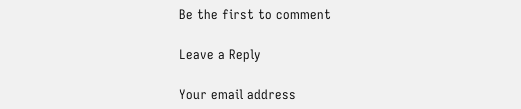Be the first to comment

Leave a Reply

Your email address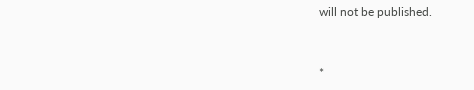will not be published.


*